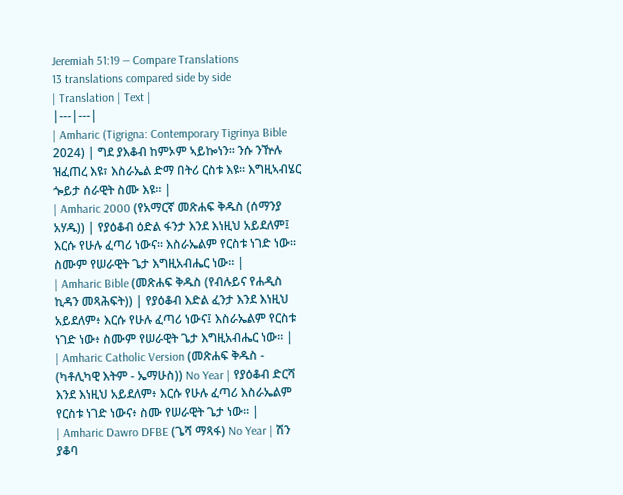Jeremiah 51:19 — Compare Translations
13 translations compared side by side
| Translation | Text |
|---|---|
| Amharic (Tigrigna: Contemporary Tigrinya Bible 2024) | ግደ ያእቆብ ከምኦም ኣይኰነን። ንሱ ንዅሉ ዝፈጠረ እዩ፣ እስራኤል ድማ በትሪ ርስቱ እዩ። እግዚኣብሄር ጐይታ ሰራዊት ስሙ እዩ። |
| Amharic 2000 (የአማርኛ መጽሐፍ ቅዱስ (ሰማንያ አሃዱ)) | የያዕቆብ ዕድል ፋንታ እንደ እነዚህ አይደለም፤ እርሱ የሁሉ ፈጣሪ ነውና። እስራኤልም የርስቱ ነገድ ነው። ስሙም የሠራዊት ጌታ እግዚአብሔር ነው። |
| Amharic Bible (መጽሐፍ ቅዱስ (የብሉይና የሐዲስ ኪዳን መጻሕፍት)) | የያዕቆብ እድል ፈንታ እንደ እነዚህ አይደለም፥ እርሱ የሁሉ ፈጣሪ ነውና፤ እስራኤልም የርስቱ ነገድ ነው፥ ስሙም የሠራዊት ጌታ እግዚአብሔር ነው። |
| Amharic Catholic Version (መጽሐፍ ቅዱስ - (ካቶሊካዊ እትም - ኤማሁስ)) No Year | የያዕቆብ ድርሻ እንደ እነዚህ አይደለም፥ እርሱ የሁሉ ፈጣሪ እስራኤልም የርስቱ ነገድ ነውና፥ ስሙ የሠራዊት ጌታ ነው። |
| Amharic Dawro DFBE (ጌሻ ማጻፋ) No Year | ሽን ያቆባ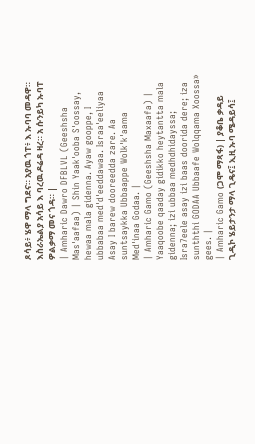ጾሳይ፥ ሄዋ ማላ ግደና። አያዉ ጎፐ፥ እ ኡባባ መዳዋ። እስራኤልያ አሳይ እ ባረዉ ዶሬዳ ዛረ። አ ሱንይካ ኡባፐ ዎልቃማ መና ጎዳ። |
| Amharic Dawro DFBLVL (Geeshsha Mas'aafaa) | Shin Yaak'ooba S'oossay, hewaa mala gidenna. Ayaw gooppe, I ubbabaa med'd'eeddawaa. Israa'eeliyaa Asay I barew dooreedda zare. Aa suntsaykka Ubbaappe Wolk'k'aama Med'inaa Godaa. |
| Amharic Gamo (Geeshsha Maxaafa) | Yaaqoobe qaaday gidikko heytantta mala gidenna; izi ubbaa medhdhidayssa; Isra7eele asay izi baas doorida dere; iza sunththi GODAA Ubbaafe Wolqqama Xoossa» gees. |
| Amharic Gamo (ጋሞ ማጻፋ) | ያቆቤ ቃዳይ ጊዲኮ ሄይታንታ ማላ ጊዴና፤ ኢዚ ኡባ ሜዳይሳ፤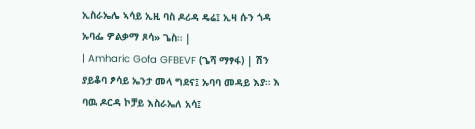ኢስራኤሌ ኣሳይ ኢዚ ባስ ዶሪዳ ዴሬ፤ ኢዛ ሱን ጎዳ ኡባፌ ዎልቃማ ጾሳ» ጌስ። |
| Amharic Gofa GFBEVF (ጌሻ ማፃፋ) | ሽን ያይቆባ ፆሳይ ኤንታ መላ ግደና፤ ኡባባ መዳይ እያ። እ ባዉ ዶርዳ ኮቻይ እስራኤለ አሳ፤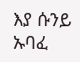እያ ሱንይ ኡባፈ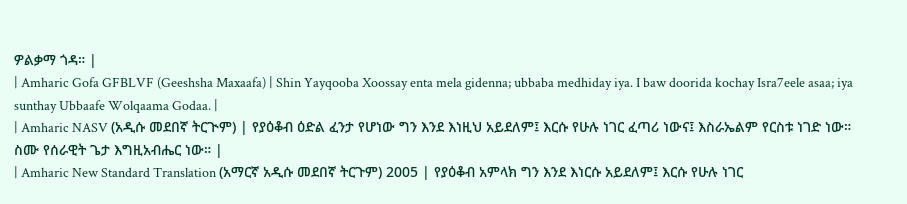ዎልቃማ ጎዳ። |
| Amharic Gofa GFBLVF (Geeshsha Maxaafa) | Shin Yayqooba Xoossay enta mela gidenna; ubbaba medhiday iya. I baw doorida kochay Isra7eele asaa; iya sunthay Ubbaafe Wolqaama Godaa. |
| Amharic NASV (አዲሱ መደበኛ ትርጒም) | የያዕቆብ ዕድል ፈንታ የሆነው ግን እንደ እነዚህ አይደለም፤ እርሱ የሁሉ ነገር ፈጣሪ ነውና፤ እስራኤልም የርስቱ ነገድ ነው። ስሙ የሰራዊት ጌታ እግዚአብሔር ነው። |
| Amharic New Standard Translation (አማርኛ አዲሱ መደበኛ ትርጉም) 2005 | የያዕቆብ አምላክ ግን እንደ እነርሱ አይደለም፤ እርሱ የሁሉ ነገር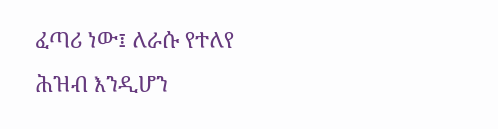ፈጣሪ ነው፤ ለራሱ የተለየ ሕዝብ እንዲሆን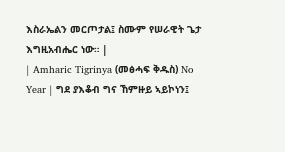እስራኤልን መርጦታል፤ ስሙም የሠራዊት ጌታ እግዚአብሔር ነው። |
| Amharic Tigrinya (መፅሓፍ ቅዱስ) No Year | ግደ ያእቆብ ግና ኸምዙይ ኣይኮነን፤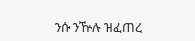ንሱ ንዅሉ ዝፈጠረ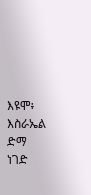እዩሞ፥ እስራኤል ድማ ነገድ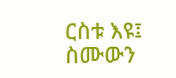ርስቱ እዩ፤ ስሙውን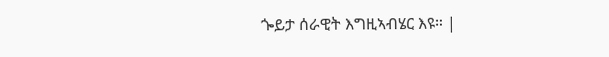ጐይታ ሰራዊት እግዚኣብሄር እዩ። |